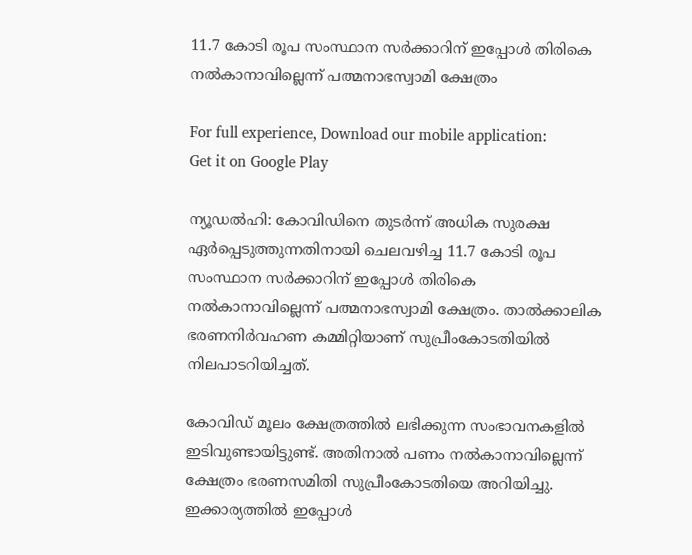11.7 കോടി രൂപ സംസ്ഥാന സര്‍ക്കാറിന് ഇപ്പോള്‍ തിരികെ നല്‍കാനാവില്ലെന്ന് പത്മനാഭസ്വാമി ക്ഷേത്രം

For full experience, Download our mobile application:
Get it on Google Play

ന്യൂഡല്‍ഹി: കോവിഡിനെ തുടര്‍ന്ന് അധിക സുരക്ഷ ഏര്‍പ്പെടുത്തുന്നതിനായി ചെലവഴിച്ച 11.7 കോടി രൂപ സംസ്ഥാന സര്‍ക്കാറിന് ഇപ്പോള്‍ തിരികെ നല്‍കാനാവില്ലെന്ന് പത്മനാഭസ്വാമി ക്ഷേത്രം. താല്‍ക്കാലിക ഭരണനിര്‍വഹണ കമ്മിറ്റിയാണ് സുപ്രീംകോടതിയില്‍ നിലപാടറിയിച്ചത്.

കോവിഡ് മൂലം ക്ഷേത്രത്തില്‍ ലഭിക്കുന്ന സംഭാവനകളില്‍ ഇടിവുണ്ടായിട്ടുണ്ട്. അതിനാല്‍ പണം നല്‍കാനാവില്ലെന്ന് ക്ഷേത്രം ഭരണസമിതി സുപ്രീംകോടതിയെ അറിയിച്ചു. ഇക്കാര്യത്തില്‍ ഇപ്പോള്‍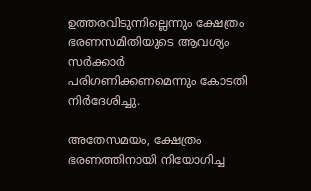ഉത്തരവിടുന്നില്ലെന്നും ക്ഷേത്രം ഭരണസമിതിയുടെ ആവശ്യം സര്‍ക്കാര്‍ പരിഗണിക്കണമെന്നും കോടതി നിര്‍ദേശിച്ചു.

അതേസമയം, ക്ഷേത്രം ഭരണത്തിനായി നിയോഗിച്ച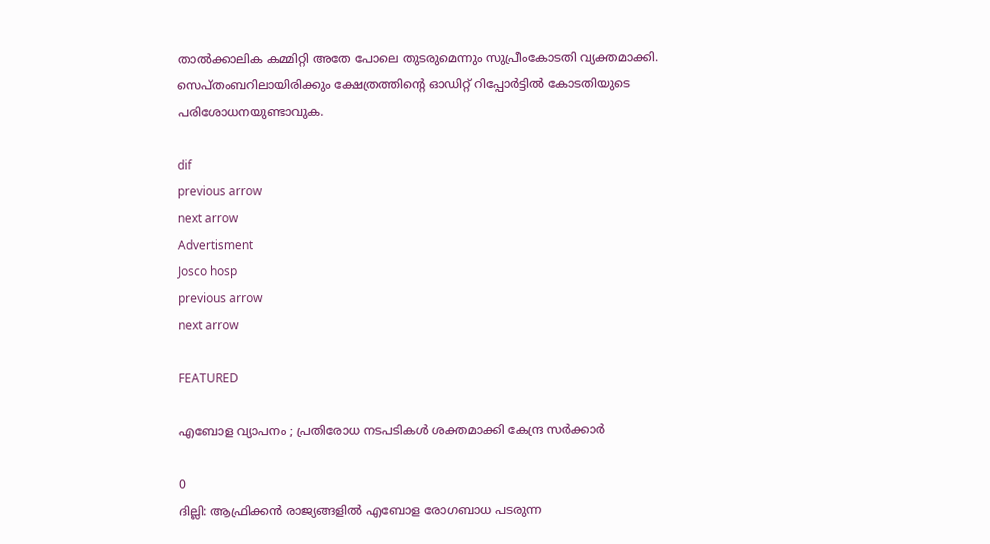താല്‍ക്കാലിക കമ്മിറ്റി അതേ പോലെ തുടരുമെന്നും സുപ്രീംകോടതി വ്യക്തമാക്കി. സെപ്തംബറിലായിരിക്കും ക്ഷേത്രത്തിന്‍റെ ഓഡിറ്റ് റിപ്പോര്‍ട്ടില്‍ കോടതിയുടെ പരിശോധനയുണ്ടാവുക.

dif
previous arrow
next arrow
Advertisment
Josco hosp
previous arrow
next arrow

FEATURED

എബോള വ്യാപനം ; പ്രതിരോധ നടപടികൾ ശക്തമാക്കി കേന്ദ്ര സർക്കാർ

0
ദില്ലി: ആഫ്രിക്കൻ രാജ്യങ്ങളിൽ എബോള രോഗബാധ പടരുന്ന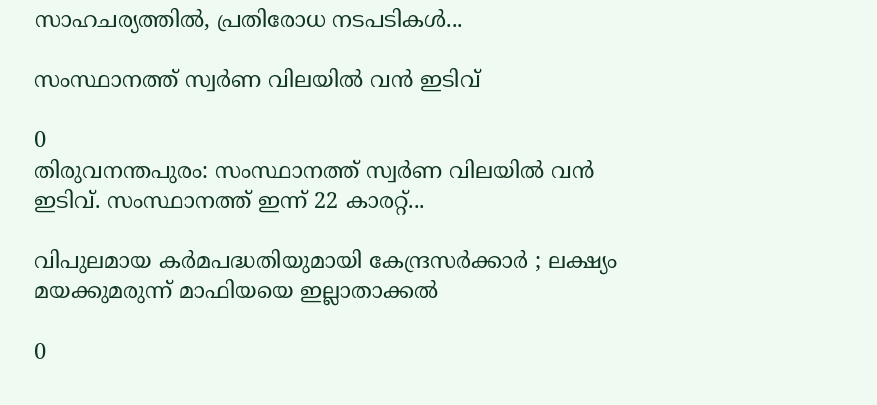സാഹചര്യത്തിൽ, പ്രതിരോധ നടപടികൾ...

സംസ്ഥാനത്ത് സ്വർണ വിലയിൽ വൻ ഇടിവ്

0
തിരുവനന്തപുരം: സംസ്ഥാനത്ത് സ്വർണ വിലയിൽ വൻ ഇടിവ്. സംസ്ഥാനത്ത് ഇന്ന് 22 കാരറ്റ്...

വിപുലമായ കർമപദ്ധതിയുമായി കേന്ദ്രസർക്കാർ ; ലക്ഷ്യം മയക്കുമരുന്ന് മാഫിയയെ ഇല്ലാതാക്കൽ

0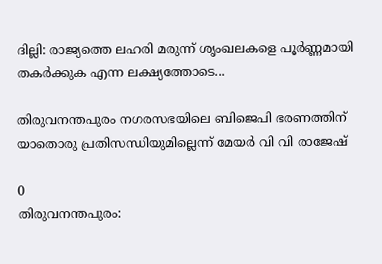ദില്ലി: രാജ്യത്തെ ലഹരി മരുന്ന് ശൃംഖലകളെ പൂർണ്ണമായി തകർക്കുക എന്ന ലക്ഷ്യത്തോടെ...

തിരുവനന്തപുരം നഗരസഭയിലെ ബിജെപി ഭരണത്തിന് യാതൊരു പ്രതിസന്ധിയുമില്ലെന്ന് മേയർ വി വി രാജേഷ്

0
തിരുവനന്തപുരം: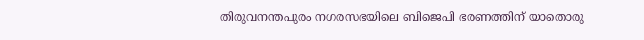തിരുവനന്തപുരം നഗരസഭയിലെ ബിജെപി ഭരണത്തിന് യാതൊരു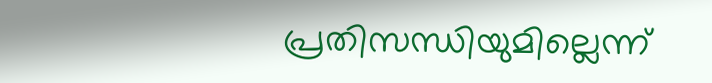പ്രതിസന്ധിയുമില്ലെന്ന്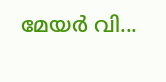മേയർ വി...